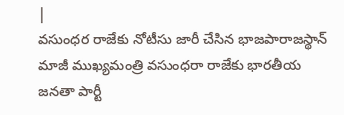|
వసుంధర రాజేకు నోటీసు జారీ చేసిన భాజపారాజస్థాన్ మాజీ ముఖ్యమంత్రి వసుంధరా రాజేకు భారతీయ జనతా పార్టీ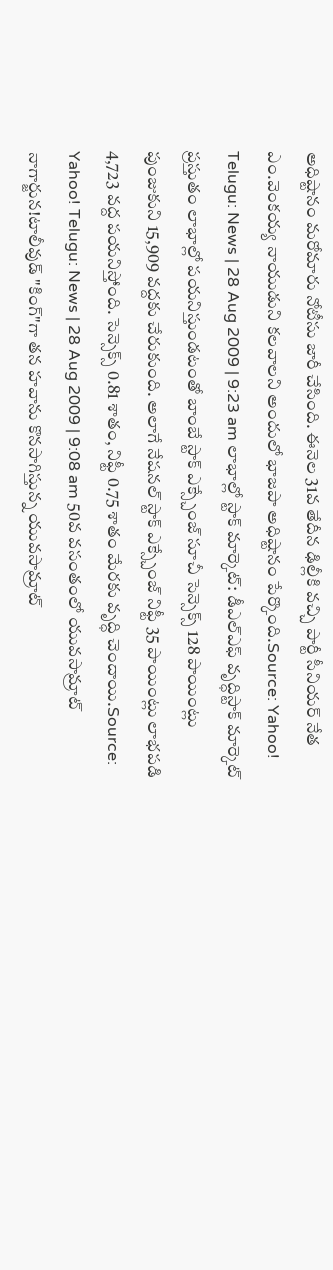అధిష్టానం మరోమారు నోటీసు జారీ చేసింది. ఈనెల 31వ తేదీన ఢిల్లీకి వచ్చి పార్టీ సీనియర్ నేత ఎం.వెంకయ్య నాయుడుని కలవాలని అందులో భాజపా అధిష్టానం పేర్కొంది.Source: Yahoo! Telugu: News | 28 Aug 2009 | 9:23 am లాభాల్లో స్టాక్ మార్కెట్: డీఎల్ఎఫ్ వృద్ధిస్టాక్ మార్కెట్ ప్రస్తుతం లాభాల్లో పయనిస్తుండటంతో బాంబే స్టాక్ ఎక్స్చేంజ్ సూచీ సెన్సెక్స్ 128 పాయింట్లు పుంజుకుని 15,909 వద్దకు చేరుకుంది. అలాగే నేషనల్ స్టాక్ ఎక్స్చేంజ్ నిఫ్టీ 35 పాయింట్లు లాభపడి 4,723 వద్ద పయనిస్తోంది. సెన్సెక్స్ 0.81 శాతం, నిఫ్టీ 0.75 శాతం మేరకు వృద్ధి చెందాయి.Source: Yahoo! Telugu: News | 28 Aug 2009 | 9:08 am 50వ వసంతంలో యువసామ్రాట్ నాగార్జున!టాలీవుడ్ "కింగ్"గా తన హవాను కొనసాగిస్తున్న యువసామ్రాట్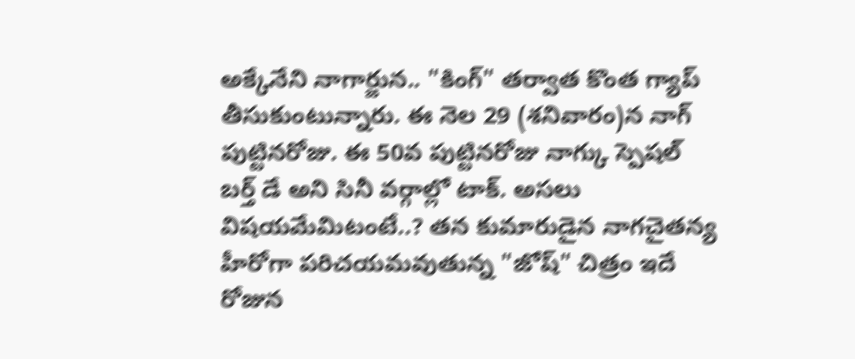అక్కేనేని నాగార్జున.. "కింగ్" తర్వాత కొంత గ్యాప్ తీసుకుంటున్నారు. ఈ నెల 29 (శనివారం)న నాగ్ పుట్టినరోజు. ఈ 50వ పుట్టినరోజు నాగ్కు స్పెషల్ బర్త్ డే అని సినీ వర్గాల్లో టాక్. అసలు విషయమేమిటంటే..? తన కుమారుడైన నాగచైతన్య హీరోగా పరిచయమవుతున్న "జోష్" చిత్రం ఇదే రోజున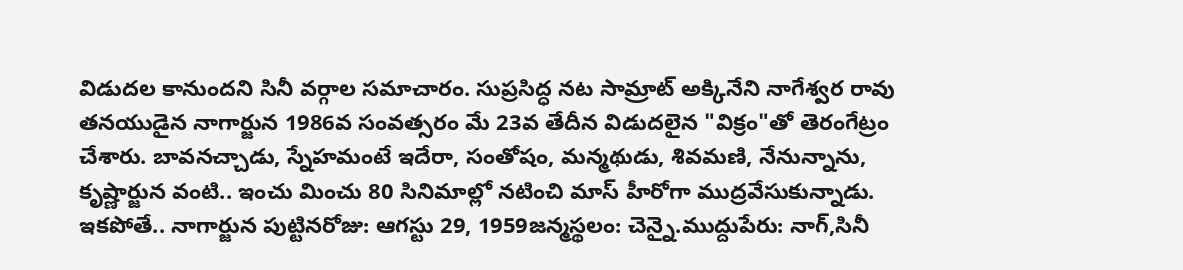విడుదల కానుందని సినీ వర్గాల సమాచారం. సుప్రసిద్ధ నట సామ్రాట్ అక్కినేని నాగేశ్వర రావు తనయుడైన నాగార్జున 1986వ సంవత్సరం మే 23వ తేదీన విడుదలైన "విక్రం"తో తెరంగేట్రం చేశారు. బావనచ్చాడు, స్నేహమంటే ఇదేరా, సంతోషం, మన్మథుడు, శివమణి, నేనున్నాను, కృష్ణార్జున వంటి.. ఇంచు మించు 80 సినిమాల్లో నటించి మాస్ హీరోగా ముద్రవేసుకున్నాడు. ఇకపోతే.. నాగార్జున పుట్టినరోజు: ఆగస్టు 29, 1959జన్మస్థలం: చెన్నై.ముద్దుపేరు: నాగ్,సినీ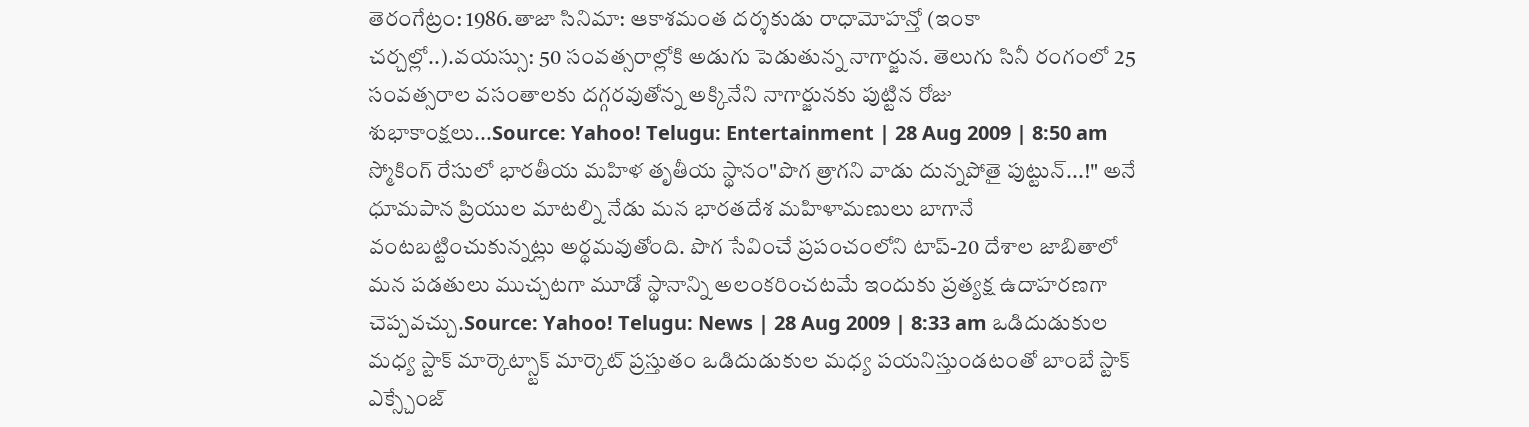తెరంగేట్రం: 1986.తాజా సినిమా: ఆకాశమంత దర్శకుడు రాధామోహన్తో (ఇంకా చర్చల్లో..).వయస్సు: 50 సంవత్సరాల్లోకి అడుగు పెడుతున్న నాగార్జున. తెలుగు సినీ రంగంలో 25 సంవత్సరాల వసంతాలకు దగ్గరవుతోన్న అక్కినేని నాగార్జునకు పుట్టిన రోజు శుభాకాంక్షలు...Source: Yahoo! Telugu: Entertainment | 28 Aug 2009 | 8:50 am స్మోకింగ్ రేసులో భారతీయ మహిళ తృతీయ స్థానం"పొగ త్రాగని వాడు దున్నపోతై పుట్టున్...!" అనే ధూమపాన ప్రియుల మాటల్ని నేడు మన భారతదేశ మహిళామణులు బాగానే వంటబట్టించుకున్నట్లు అర్థమవుతోంది. పొగ సేవించే ప్రపంచంలోని టాప్-20 దేశాల జాబితాలో మన పడతులు ముచ్చటగా మూడో స్థానాన్ని అలంకరించటమే ఇందుకు ప్రత్యక్ష ఉదాహరణగా చెప్పవచ్చు.Source: Yahoo! Telugu: News | 28 Aug 2009 | 8:33 am ఒడిదుడుకుల మధ్య స్టాక్ మార్కెట్స్టాక్ మార్కెట్ ప్రస్తుతం ఒడిదుడుకుల మధ్య పయనిస్తుండటంతో బాంబే స్టాక్ ఎక్స్చేంజ్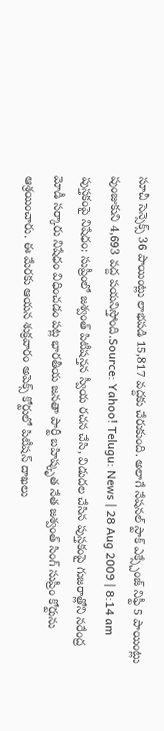సూచీ సెన్సెక్స్ 36 పాయింట్లు లాభపడి 15,817 వద్దకు చేరుకుంది. అలాగే నేషనల్ స్టాక్ ఎక్స్చేంజ్ నిఫ్టీ 5 పాయింట్లు పుంజుకుని 4,693 వద్ద పయనిస్తోంది.Source: Yahoo! Telugu: News | 28 Aug 2009 | 8:14 am పుస్తకంపై నిషేధం: సుప్రీంలో జశ్వంత్ పిటీషన్తన స్వీయ రచన చేసి, విడుదల చేసిన పుస్తకంపై గుజరాత్లోని నరేంద్ర మోడీ సర్కారు నిషేధం విధించడం పట్ల భారతీయ జనతా పార్టీ బహిష్కృత నేత జశ్వంత్ సింగ్ సుప్రీం కోర్టును ఆశ్రయించారు. ఈ మేరకు ఆయన శుక్రవారం అపెక్స్ కోర్టులో పిటీషన్ దాఖలు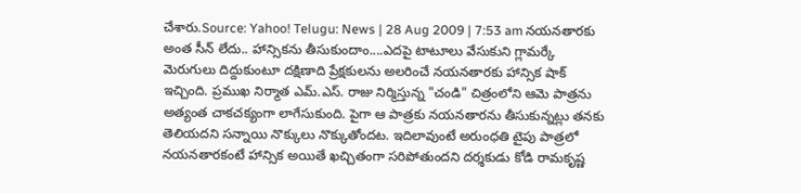చేశారు.Source: Yahoo! Telugu: News | 28 Aug 2009 | 7:53 am నయనతారకు అంత సీన్ లేదు.. హాన్సికను తీసుకుందాం....ఎదపై టాటూలు వేసుకుని గ్లామర్కే మెరుగులు దిద్దుకుంటూ దక్షిణాది ప్రేక్షకులను అలరించే నయనతారకు హాన్సిక షాక్ ఇచ్చింది. ప్రముఖ నిర్మాత ఎమ్.ఎస్. రాజు నిర్మిస్తున్న "చండి" చిత్రంలోని ఆమె పాత్రను అత్యంత చాకచక్యంగా లాగేసుకుంది. పైగా ఆ పాత్రకు నయనతారను తీసుకున్నట్లు తనకు తెలియదని సన్నాయి నొక్కులు నొక్కుతోందట. ఇదిలావుంటే అరుంధతి టైపు పాత్రలో నయనతారకంటే హాన్సిక అయితే ఖచ్చితంగా సరిపోతుందని దర్శకుడు కోడి రామకృష్ణ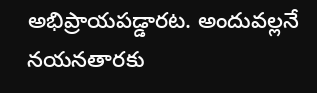అభిప్రాయపడ్డారట. అందువల్లనే నయనతారకు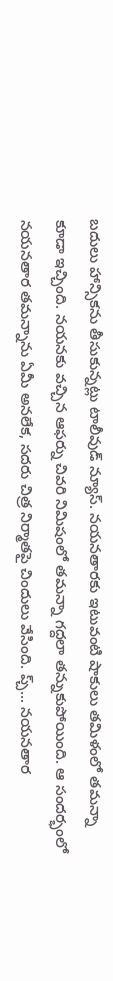బదులు హాన్సికను తీసుకున్నట్లు టాలీవుడ్ న్యూస్. నయనతారకు ఇటువంటి షాకులు తమిళంలో తమన్నా కూడా ఇచ్చింది. నయనకు వచ్చిన ఆఫర్ను చివరి నిమిషంలో తమన్నా గద్దలా తన్నుకుపోయింది. ఆ సందర్భంలో నయనతార తమన్నాను ఏమీ అనలేక, సదరు చిత్ర నిర్మాతపై చిందులు వేసింది. ప్చ్... నయనతార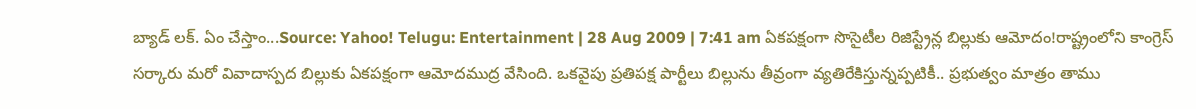బ్యాడ్ లక్. ఏం చేస్తాం...Source: Yahoo! Telugu: Entertainment | 28 Aug 2009 | 7:41 am ఏకపక్షంగా సొసైటీల రిజిస్ట్రేన్ల బిల్లుకు ఆమోదం!రాష్ట్రంలోని కాంగ్రెస్ సర్కారు మరో వివాదాస్పద బిల్లుకు ఏకపక్షంగా ఆమోదముద్ర వేసింది. ఒకవైపు ప్రతిపక్ష పార్టీలు బిల్లును తీవ్రంగా వ్యతిరేకిస్తున్నప్పటికీ.. ప్రభుత్వం మాత్రం తాము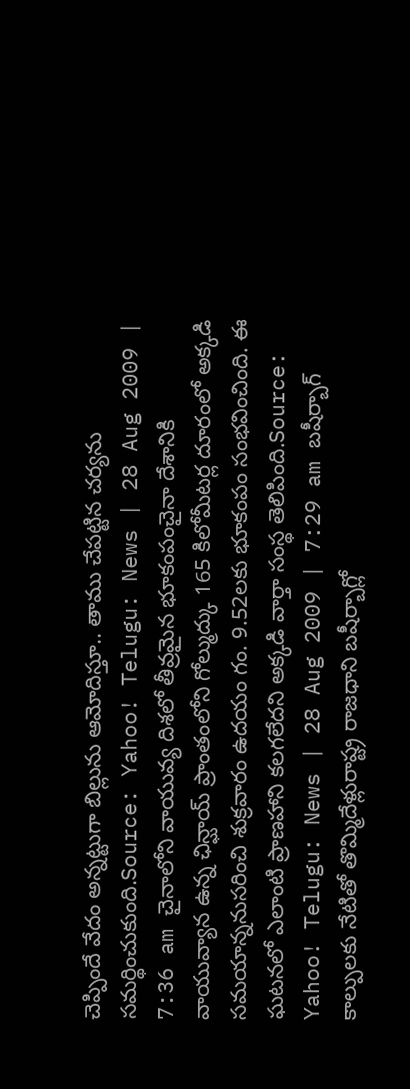చెప్పిందే వేదం అన్నట్టుగా బిల్లును ఆమోదిస్తూ.. తాము చేపట్టిన చర్యను సమర్థించుకుంది.Source: Yahoo! Telugu: News | 28 Aug 2009 | 7:36 am చైనాలోని వాయువ్య దిశలో తీవ్రమైన భూకంపంచైనా దేశానికి వాయువ్యాన ఉన్న ఛిన్ఘాయ్ ప్రాంతంలోని గోల్ముద్కు 165 కిలోమీటర్ల దూరంలో అక్కడి సమయాన్ననుసరించి శుక్రవారం ఉదయం గం. 9.52లకు భూకంపం సంభవించింది. ఈ ఘటనలో ఎలాంటి ప్రాణహాని కలగలేదని అక్కడి వార్తా సంస్థ తెలిపింది.Source: Yahoo! Telugu: News | 28 Aug 2009 | 7:29 am బషీర్బాగ్ కాల్పులకు నేటితో తొమ్మిదేళ్లురాష్ట్ర రాజధాని బషీర్బాగ్లో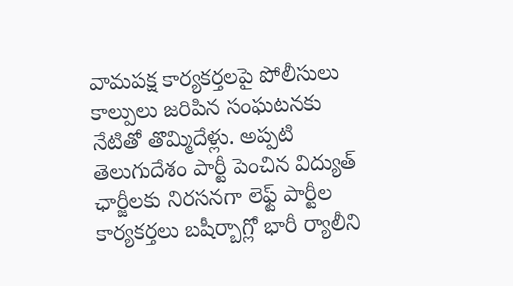వామపక్ష కార్యకర్తలపై పోలీసులు కాల్పులు జరిపిన సంఘటనకు నేటితో తొమ్మిదేళ్లు. అప్పటి తెలుగుదేశం పార్టీ పెంచిన విద్యుత్ ఛార్జీలకు నిరసనగా లెఫ్ట్ పార్టీల కార్యకర్తలు బషీర్బాగ్లో భారీ ర్యాలీని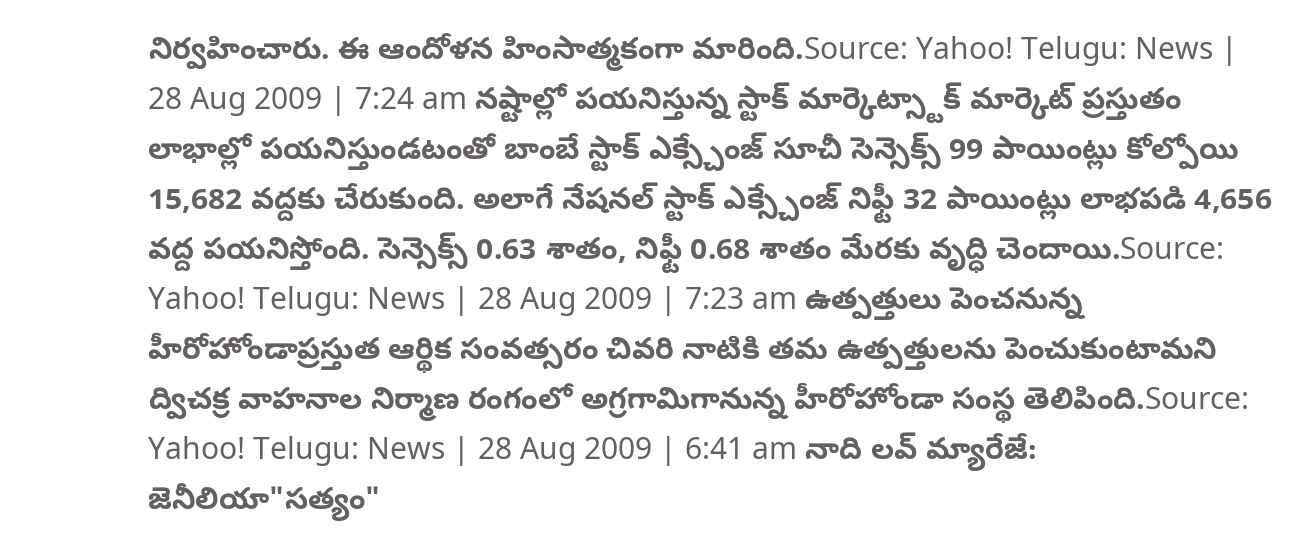నిర్వహించారు. ఈ ఆందోళన హింసాత్మకంగా మారింది.Source: Yahoo! Telugu: News | 28 Aug 2009 | 7:24 am నష్టాల్లో పయనిస్తున్న స్టాక్ మార్కెట్స్టాక్ మార్కెట్ ప్రస్తుతం లాభాల్లో పయనిస్తుండటంతో బాంబే స్టాక్ ఎక్స్చేంజ్ సూచీ సెన్సెక్స్ 99 పాయింట్లు కోల్పోయి 15,682 వద్దకు చేరుకుంది. అలాగే నేషనల్ స్టాక్ ఎక్స్చేంజ్ నిఫ్టీ 32 పాయింట్లు లాభపడి 4,656 వద్ద పయనిస్తోంది. సెన్సెక్స్ 0.63 శాతం, నిఫ్టీ 0.68 శాతం మేరకు వృద్ధి చెందాయి.Source: Yahoo! Telugu: News | 28 Aug 2009 | 7:23 am ఉత్పత్తులు పెంచనున్న హీరోహోండాప్రస్తుత ఆర్థిక సంవత్సరం చివరి నాటికి తమ ఉత్పత్తులను పెంచుకుంటామని ద్విచక్ర వాహనాల నిర్మాణ రంగంలో అగ్రగామిగానున్న హీరోహోండా సంస్థ తెలిపింది.Source: Yahoo! Telugu: News | 28 Aug 2009 | 6:41 am నాది లవ్ మ్యారేజే: జెనీలియా"సత్యం"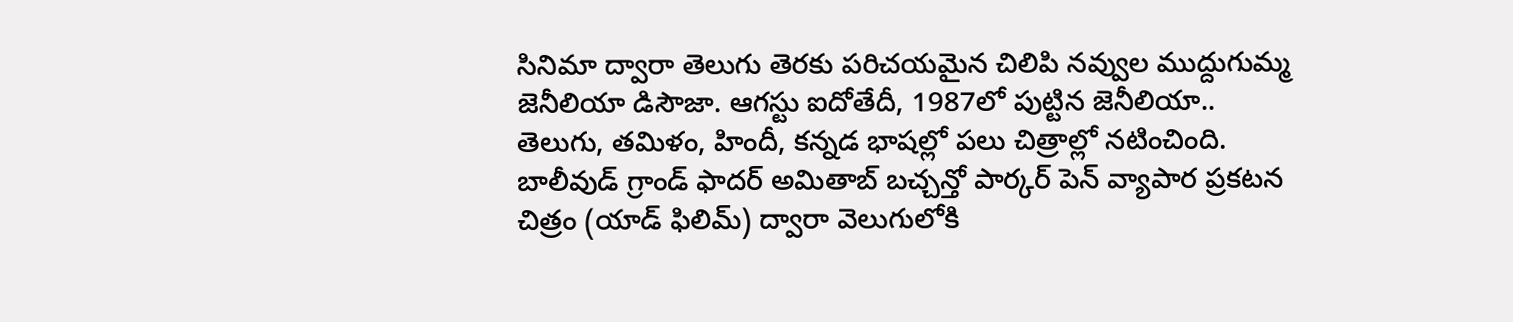సినిమా ద్వారా తెలుగు తెరకు పరిచయమైన చిలిపి నవ్వుల ముద్దుగుమ్మ జెనీలియా డిసౌజా. ఆగస్టు ఐదోతేదీ, 1987లో పుట్టిన జెనీలియా.. తెలుగు, తమిళం, హిందీ, కన్నడ భాషల్లో పలు చిత్రాల్లో నటించింది. బాలీవుడ్ గ్రాండ్ ఫాదర్ అమితాబ్ బచ్చన్తో పార్కర్ పెన్ వ్యాపార ప్రకటన చిత్రం (యాడ్ ఫిలిమ్) ద్వారా వెలుగులోకి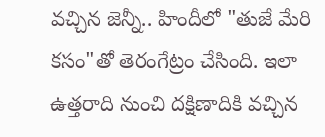వచ్చిన జెన్నీ.. హిందీలో "తుజే మేరి కసం"తో తెరంగేట్రం చేసింది. ఇలా ఉత్తరాది నుంచి దక్షిణాదికి వచ్చిన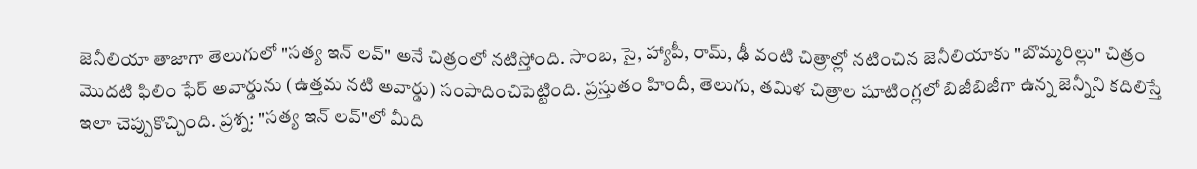జెనీలియా తాజాగా తెలుగులో "సత్య ఇన్ లవ్" అనే చిత్రంలో నటిస్తోంది. సాంబ, సై, హ్యాపీ, రామ్, ఢీ వంటి చిత్రాల్లో నటించిన జెనీలియాకు "బొమ్మరిల్లు" చిత్రం మొదటి ఫిలిం ఫేర్ అవార్డును (ఉత్తమ నటి అవార్డు) సంపాదించిపెట్టింది. ప్రస్తుతం హిందీ, తెలుగు, తమిళ చిత్రాల షూటింగ్లలో బిజీబిజీగా ఉన్న జెన్నీని కదిలిస్తే ఇలా చెప్పుకొచ్చింది. ప్రశ్న: "సత్య ఇన్ లవ్"లో మీది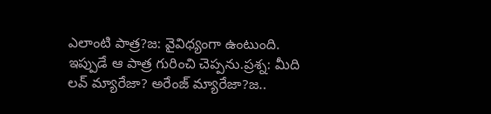ఎలాంటి పాత్ర?జ: వైవిధ్యంగా ఉంటుంది. ఇప్పుడే ఆ పాత్ర గురించి చెప్పను.ప్రశ్న: మీది లవ్ మ్యారేజా? అరేంజ్ మ్యారేజా?జ..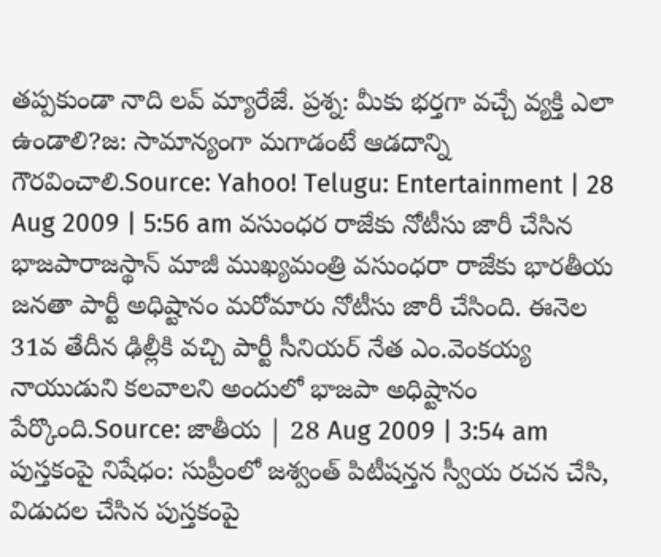తప్పకుండా నాది లవ్ మ్యారేజే. ప్రశ్న: మీకు భర్తగా వచ్చే వ్యక్తి ఎలా ఉండాలి?జ: సామాన్యంగా మగాడంటే ఆడదాన్ని గౌరవించాలి.Source: Yahoo! Telugu: Entertainment | 28 Aug 2009 | 5:56 am వసుంధర రాజేకు నోటీసు జారీ చేసిన భాజపారాజస్థాన్ మాజీ ముఖ్యమంత్రి వసుంధరా రాజేకు భారతీయ జనతా పార్టీ అధిష్టానం మరోమారు నోటీసు జారీ చేసింది. ఈనెల 31వ తేదీన ఢిల్లీకి వచ్చి పార్టీ సీనియర్ నేత ఎం.వెంకయ్య నాయుడుని కలవాలని అందులో భాజపా అధిష్టానం పేర్కొంది.Source: జాతీయ | 28 Aug 2009 | 3:54 am పుస్తకంపై నిషేధం: సుప్రీంలో జశ్వంత్ పిటీషన్తన స్వీయ రచన చేసి, విడుదల చేసిన పుస్తకంపై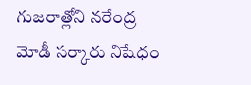గుజరాత్లోని నరేంద్ర మోడీ సర్కారు నిషేధం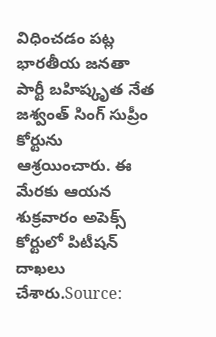విధించడం పట్ల భారతీయ జనతా పార్టీ బహిష్కృత నేత జశ్వంత్ సింగ్ సుప్రీం కోర్టును ఆశ్రయించారు. ఈ మేరకు ఆయన శుక్రవారం అపెక్స్ కోర్టులో పిటీషన్ దాఖలు చేశారు.Source: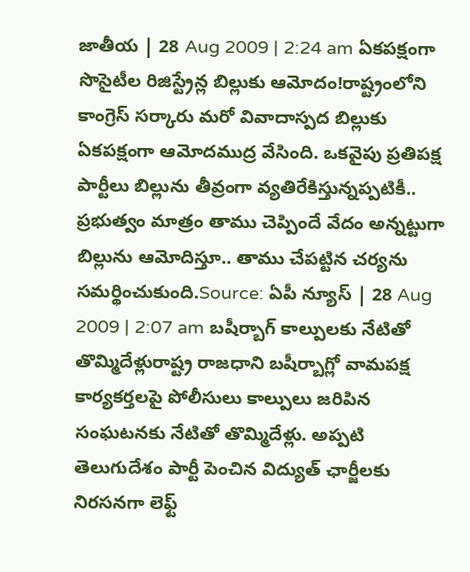జాతీయ | 28 Aug 2009 | 2:24 am ఏకపక్షంగా సొసైటీల రిజిస్ట్రేన్ల బిల్లుకు ఆమోదం!రాష్ట్రంలోని కాంగ్రెస్ సర్కారు మరో వివాదాస్పద బిల్లుకు ఏకపక్షంగా ఆమోదముద్ర వేసింది. ఒకవైపు ప్రతిపక్ష పార్టీలు బిల్లును తీవ్రంగా వ్యతిరేకిస్తున్నప్పటికీ.. ప్రభుత్వం మాత్రం తాము చెప్పిందే వేదం అన్నట్టుగా బిల్లును ఆమోదిస్తూ.. తాము చేపట్టిన చర్యను సమర్థించుకుంది.Source: ఏపీ న్యూస్ | 28 Aug 2009 | 2:07 am బషీర్బాగ్ కాల్పులకు నేటితో తొమ్మిదేళ్లురాష్ట్ర రాజధాని బషీర్బాగ్లో వామపక్ష కార్యకర్తలపై పోలీసులు కాల్పులు జరిపిన సంఘటనకు నేటితో తొమ్మిదేళ్లు. అప్పటి తెలుగుదేశం పార్టీ పెంచిన విద్యుత్ ఛార్జీలకు నిరసనగా లెఫ్ట్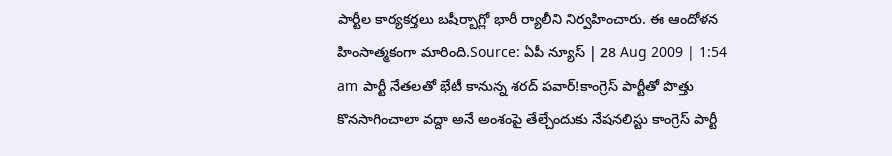పార్టీల కార్యకర్తలు బషీర్బాగ్లో భారీ ర్యాలీని నిర్వహించారు. ఈ ఆందోళన హింసాత్మకంగా మారింది.Source: ఏపీ న్యూస్ | 28 Aug 2009 | 1:54 am పార్టీ నేతలతో భేటీ కానున్న శరద్ పవార్!కాంగ్రెస్ పార్టీతో పొత్తు కొనసాగించాలా వద్దా అనే అంశంపై తేల్చేందుకు నేషనలిస్టు కాంగ్రెస్ పార్టీ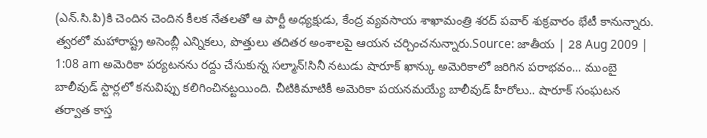(ఎన్.సి.పి)కి చెందిన చెందిన కీలక నేతలతో ఆ పార్టీ అధ్యక్షుడు, కేంద్ర వ్యవసాయ శాఖామంత్రి శరద్ పవార్ శుక్రవారం భేటీ కానున్నారు. త్వరలో మహారాష్ట్ర అసెంబ్లీ ఎన్నికలు, పొత్తులు తదితర అంశాలపై ఆయన చర్చించనున్నారు.Source: జాతీయ | 28 Aug 2009 | 1:08 am అమెరికా పర్యటనను రద్దు చేసుకున్న సల్మాన్!సినీ నటుడు షారూక్ ఖాన్కు అమెరికాలో జరిగిన పరాభవం... ముంబై బాలీవుడ్ స్టార్లలో కనువిప్పు కలిగించినట్టయింది. చీటికిమాటికీ అమెరికా పయనమయ్యే బాలీవుడ్ హీరోలు.. షారూక్ సంఘటన తర్వాత కాస్త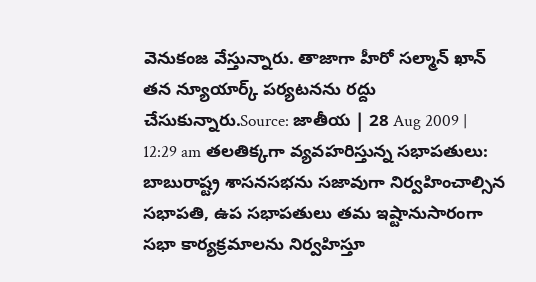వెనుకంజ వేస్తున్నారు. తాజాగా హీరో సల్మాన్ ఖాన్ తన న్యూయార్క్ పర్యటనను రద్దు చేసుకున్నారు.Source: జాతీయ | 28 Aug 2009 | 12:29 am తలతిక్కగా వ్యవహరిస్తున్న సభాపతులు: బాబురాష్ట్ర శాసనసభను సజావుగా నిర్వహించాల్సిన సభాపతి, ఉప సభాపతులు తమ ఇష్టానుసారంగా సభా కార్యక్రమాలను నిర్వహిస్తూ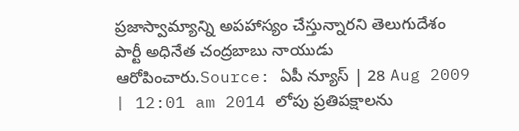ప్రజాస్వామ్యాన్ని అపహాస్యం చేస్తున్నారని తెలుగుదేశం పార్టీ అధినేత చంద్రబాబు నాయుడు ఆరోపించారు.Source: ఏపీ న్యూస్ | 28 Aug 2009 | 12:01 am 2014 లోపు ప్రతిపక్షాలను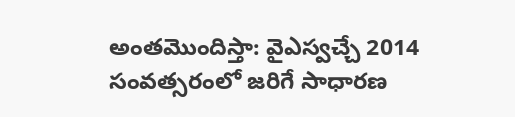అంతమొందిస్తా: వైఎస్వచ్చే 2014 సంవత్సరంలో జరిగే సాధారణ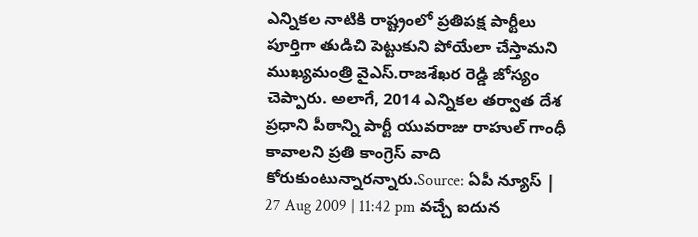ఎన్నికల నాటికి రాష్ట్రంలో ప్రతిపక్ష పార్టీలు పూర్తిగా తుడిచి పెట్టుకుని పోయేలా చేస్తామని ముఖ్యమంత్రి వైఎస్.రాజశేఖర రెడ్డి జోస్యం చెప్పారు. అలాగే, 2014 ఎన్నికల తర్వాత దేశ ప్రధాని పీఠాన్ని పార్టీ యువరాజు రాహుల్ గాంధీ కావాలని ప్రతి కాంగ్రెస్ వాది కోరుకుంటున్నారన్నారు.Source: ఏపీ న్యూస్ | 27 Aug 2009 | 11:42 pm వచ్చే ఐదున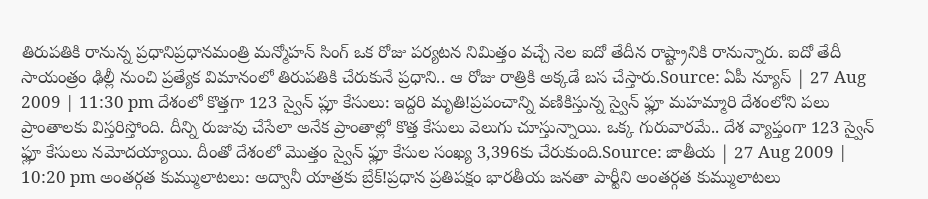తిరుపతికి రానున్న ప్రధానిప్రధానమంత్రి మన్మోహన్ సింగ్ ఒక రోజు పర్యటన నిమిత్తం వచ్చే నెల ఐదో తేదీన రాష్ట్రానికి రానున్నారు. ఐదో తేదీ సాయంత్రం ఢిల్లీ నుంచి ప్రత్యేక విమానంలో తిరుపతికి చేరుకునే ప్రధాని.. ఆ రోజు రాత్రికి అక్కడే బస చేస్తారు.Source: ఏపీ న్యూస్ | 27 Aug 2009 | 11:30 pm దేశంలో కొత్తగా 123 స్వైన్ ప్లూ కేసులు: ఇద్దరి మృతి!ప్రపంచాన్ని వణికిస్తున్న స్వైన్ ఫ్లూ మహమ్మారి దేశంలోని పలు ప్రాంతాలకు విస్తరిస్తోంది. దీన్ని రుజువు చేసేలా అనేక ప్రాంతాల్లో కొత్త కేసులు వెలుగు చూస్తున్నాయి. ఒక్క గురువారమే.. దేశ వ్యాప్తంగా 123 స్వైన్ ఫ్లూ కేసులు నమోదయ్యాయి. దీంతో దేశంలో మొత్తం స్వైన్ ఫ్లూ కేసుల సంఖ్య 3,396కు చేరుకుంది.Source: జాతీయ | 27 Aug 2009 | 10:20 pm అంతర్గత కుమ్ములాటలు: అద్వానీ యాత్రకు బ్రేక్!ప్రధాన ప్రతిపక్షం భారతీయ జనతా పార్టీని అంతర్గత కుమ్ములాటలు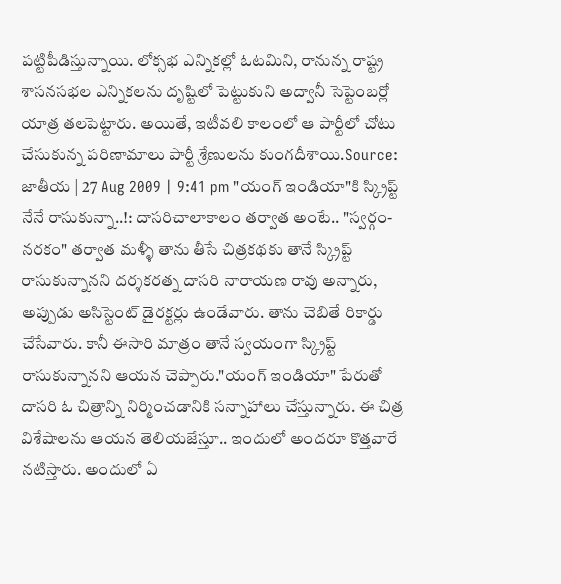పట్టిపీడిస్తున్నాయి. లోక్సభ ఎన్నికల్లో ఓటమిని, రానున్న రాష్ట్ర శాసనసభల ఎన్నికలను దృష్టిలో పెట్టుకుని అద్వానీ సెప్టెంబర్లో యాత్ర తలపెట్టారు. అయితే, ఇటీవలి కాలంలో ఆ పార్టీలో చోటు చేసుకున్న పరిణామాలు పార్టీ శ్రేణులను కుంగదీశాయి.Source: జాతీయ | 27 Aug 2009 | 9:41 pm "యంగ్ ఇండియా"కి స్క్రిప్ట్ నేనే రాసుకున్నా..!: దాసరిచాలాకాలం తర్వాత అంటే.. "స్వర్గం-నరకం" తర్వాత మళ్ళీ తాను తీసే చిత్రకథకు తానే స్క్రిప్ట్ రాసుకున్నానని దర్శకరత్న దాసరి నారాయణ రావు అన్నారు, అప్పుడు అసిస్టెంట్ డైరక్టర్లు ఉండేవారు. తాను చెబితే రికార్డు చేసేవారు. కానీ ఈసారి మాత్రం తానే స్వయంగా స్క్రిప్ట్ రాసుకున్నానని ఆయన చెప్పారు."యంగ్ ఇండియా" పేరుతో దాసరి ఓ చిత్రాన్ని నిర్మించడానికి సన్నాహాలు చేస్తున్నారు. ఈ చిత్ర విశేషాలను ఆయన తెలియజేస్తూ.. ఇందులో అందరూ కొత్తవారే నటిస్తారు. అందులో ఏ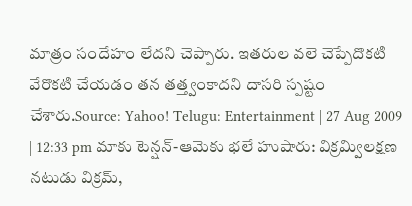మాత్రం సందేహం లేదని చెప్పారు. ఇతరుల వలె చెప్పేదొకటి వేరొకటి చేయడం తన తత్త్వంకాదని దాసరి స్పష్టం చేశారు.Source: Yahoo! Telugu: Entertainment | 27 Aug 2009 | 12:33 pm మాకు టెన్షన్-ఆమెకు భలే హుషారు: విక్రమ్విలక్షణ నటుడు విక్రమ్,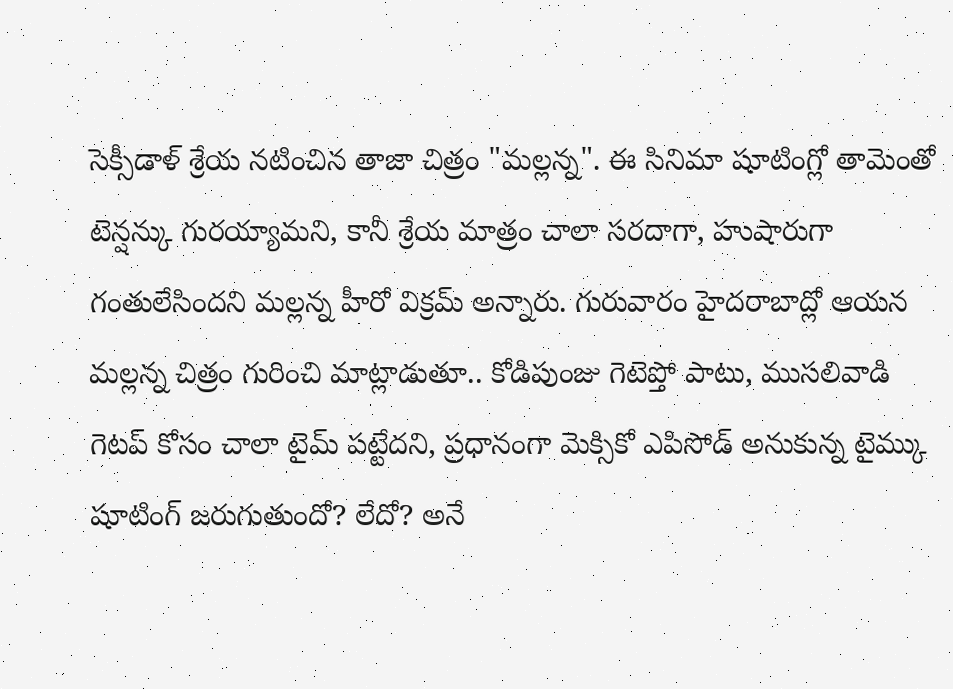సెక్సీడాళ్ శ్రేయ నటించిన తాజా చిత్రం "మల్లన్న". ఈ సినిమా షూటింగ్లో తామెంతో టెన్షన్కు గురయ్యామని, కానీ శ్రేయ మాత్రం చాలా సరదాగా, హుషారుగా గంతులేసిందని మల్లన్న హీరో విక్రమ్ అన్నారు. గురువారం హైదరాబాద్లో ఆయన మల్లన్న చిత్రం గురించి మాట్లాడుతూ.. కోడిపుంజు గెటెప్తో పాటు, ముసలివాడి గెటప్ కోసం చాలా టైమ్ పట్టేదని, ప్రధానంగా మెక్సికో ఎపిసోడ్ అనుకున్న టైమ్కు షూటింగ్ జరుగుతుందో? లేదో? అనే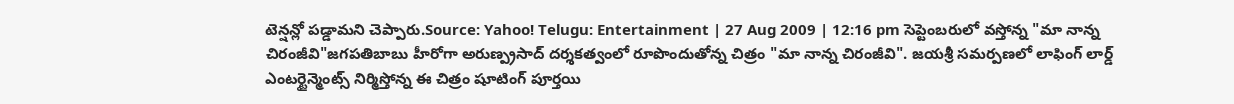టెన్షన్లో పడ్డామని చెప్పారు.Source: Yahoo! Telugu: Entertainment | 27 Aug 2009 | 12:16 pm సెప్టెంబరులో వస్తోన్న "మా నాన్న చిరంజీవి"జగపతిబాబు హీరోగా అరుణ్ప్రసాద్ దర్శకత్వంలో రూపొందుతోన్న చిత్రం "మా నాన్న చిరంజీవి". జయశ్రీ సమర్పణలో లాఫింగ్ లార్డ్ ఎంటర్టైన్మెంట్స్ నిర్మిస్తోన్న ఈ చిత్రం షూటింగ్ పూర్తయి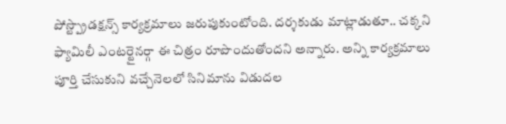పోస్ట్ప్రొడక్షన్స్ కార్యక్రమాలు జరుపుకుంటోంది. దర్శకుడు మాట్లాడుతూ.. చక్కని ఫ్యామిలీ ఎంటర్టైనర్గా ఈ చిత్రం రూపొందుతోందని అన్నారు. అన్ని కార్యక్రమాలు పూర్తి చేసుకుని వచ్చేనెలలో సినిమాను విడుదల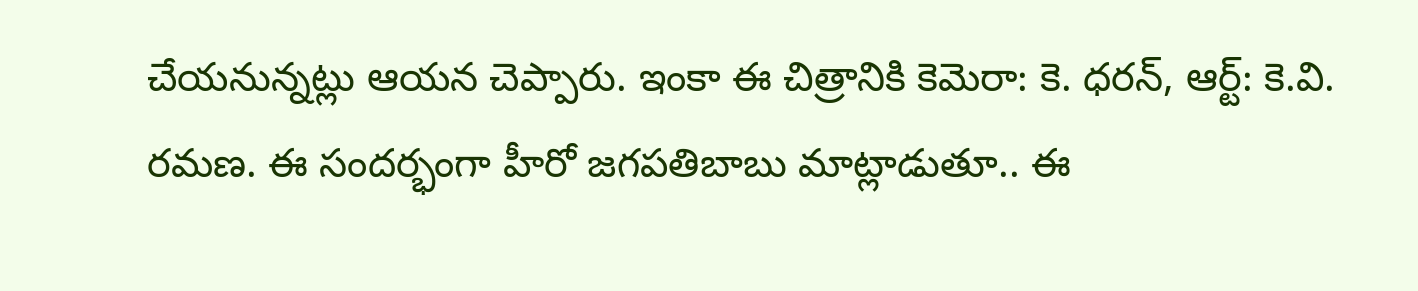చేయనున్నట్లు ఆయన చెప్పారు. ఇంకా ఈ చిత్రానికి కెమెరా: కె. ధరన్, ఆర్ట్: కె.వి. రమణ. ఈ సందర్భంగా హీరో జగపతిబాబు మాట్లాడుతూ.. ఈ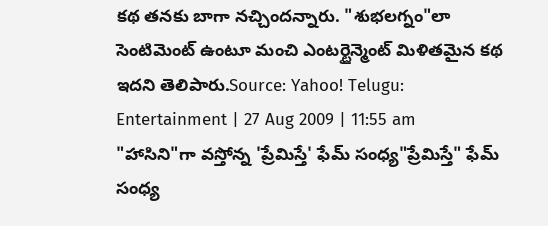కథ తనకు బాగా నచ్చిందన్నారు. "శుభలగ్నం"లా సెంటిమెంట్ ఉంటూ మంచి ఎంటర్టైన్మెంట్ మిళితమైన కథ ఇదని తెలిపారు.Source: Yahoo! Telugu: Entertainment | 27 Aug 2009 | 11:55 am "హాసిని"గా వస్తోన్న 'ప్రేమిస్తే' ఫేమ్ సంధ్య"ప్రేమిస్తే" ఫేమ్ సంధ్య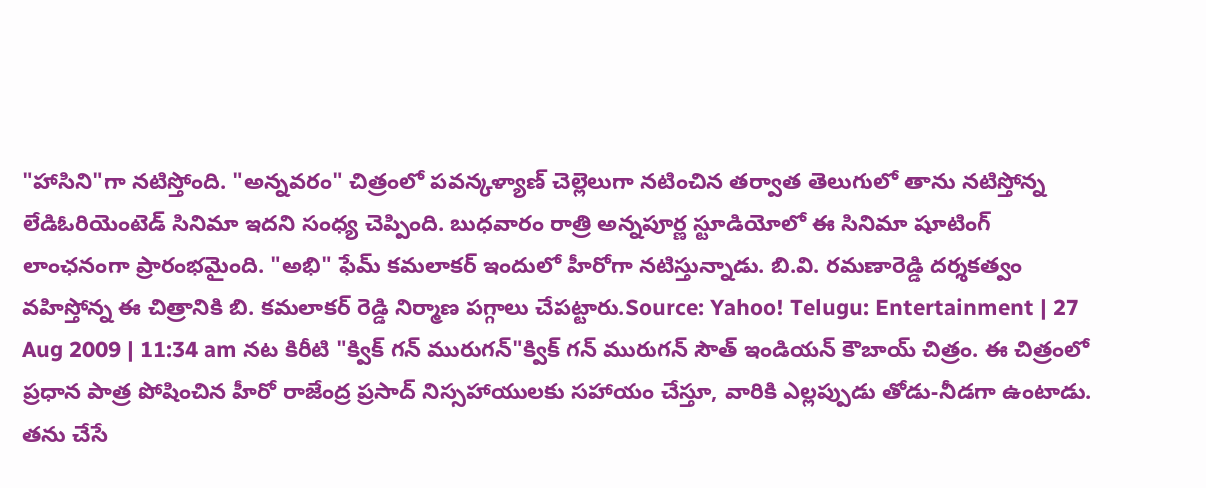"హాసిని"గా నటిస్తోంది. "అన్నవరం" చిత్రంలో పవన్కళ్యాణ్ చెల్లెలుగా నటించిన తర్వాత తెలుగులో తాను నటిస్తోన్న లేడిఓరియెంటెడ్ సినిమా ఇదని సంధ్య చెప్పింది. బుధవారం రాత్రి అన్నపూర్ణ స్టూడియోలో ఈ సినిమా షూటింగ్ లాంఛనంగా ప్రారంభమైంది. "అభి" ఫేమ్ కమలాకర్ ఇందులో హీరోగా నటిస్తున్నాడు. బి.వి. రమణారెడ్డి దర్శకత్వం వహిస్తోన్న ఈ చిత్రానికి బి. కమలాకర్ రెడ్డి నిర్మాణ పగ్గాలు చేపట్టారు.Source: Yahoo! Telugu: Entertainment | 27 Aug 2009 | 11:34 am నట కిరీటి "క్విక్ గన్ మురుగన్"క్విక్ గన్ మురుగన్ సౌత్ ఇండియన్ కౌబాయ్ చిత్రం. ఈ చిత్రంలో ప్రధాన పాత్ర పోషించిన హీరో రాజేంద్ర ప్రసాద్ నిస్సహాయులకు సహాయం చేస్తూ, వారికి ఎల్లప్పుడు తోడు-నీడగా ఉంటాడు. తను చేసే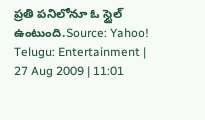ప్రతి పనిలోనూ ఓ స్టైల్ ఉంటుంది.Source: Yahoo! Telugu: Entertainment | 27 Aug 2009 | 11:01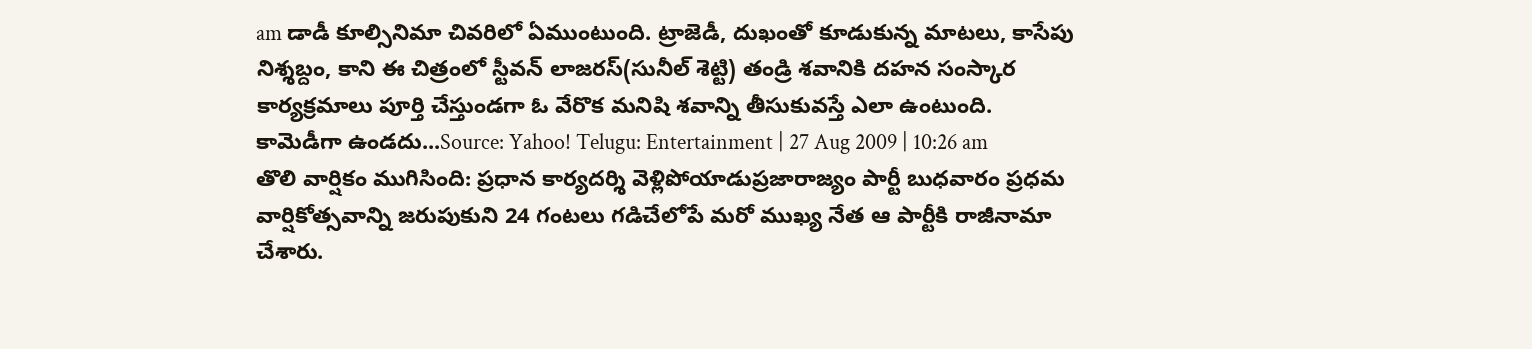am డాడీ కూల్సినిమా చివరిలో ఏముంటుంది. ట్రాజెడీ, దుఖంతో కూడుకున్న మాటలు, కాసేపు నిశ్శబ్దం, కాని ఈ చిత్రంలో స్టీవన్ లాజరస్(సునీల్ శెట్టి) తండ్రి శవానికి దహన సంస్కార కార్యక్రమాలు పూర్తి చేస్తుండగా ఓ వేరొక మనిషి శవాన్ని తీసుకువస్తే ఎలా ఉంటుంది. కామెడీగా ఉండదు...Source: Yahoo! Telugu: Entertainment | 27 Aug 2009 | 10:26 am తొలి వార్షికం ముగిసింది: ప్రధాన కార్యదర్శి వెళ్లిపోయాడుప్రజారాజ్యం పార్టీ బుధవారం ప్రధమ వార్షికోత్సవాన్ని జరుపుకుని 24 గంటలు గడిచేలోపే మరో ముఖ్య నేత ఆ పార్టీకి రాజీనామా చేశారు.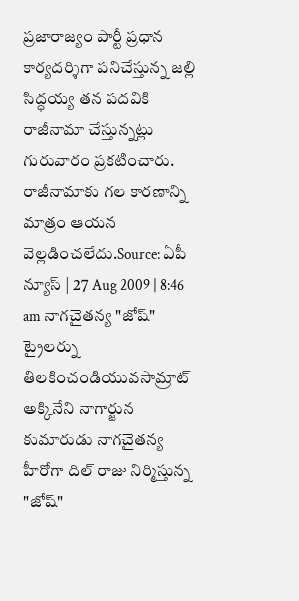ప్రజారాజ్యం పార్టీ ప్రధాన కార్యదర్శిగా పనిచేస్తున్న జల్లి సిద్ధయ్య తన పదవికి రాజీనామా చేస్తున్నట్లు గురువారం ప్రకటించారు. రాజీనామాకు గల కారణాన్ని మాత్రం ఆయన వెల్లడించలేదు.Source: ఏపీ న్యూస్ | 27 Aug 2009 | 8:46 am నాగచైతన్య "జోష్" ట్రైలర్ను తిలకించండియువసామ్రాట్ అక్కినేని నాగార్జున కుమారుడు నాగచైతన్య హీరోగా దిల్ రాజు నిర్మిస్తున్న "జోష్"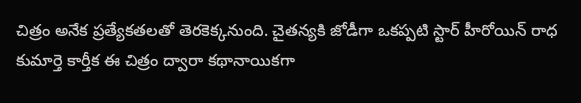చిత్రం అనేక ప్రత్యేకతలతో తెరకెక్కనుంది. చైతన్యకి జోడీగా ఒకప్పటి స్టార్ హీరోయిన్ రాధ కుమార్తె కార్తీక ఈ చిత్రం ద్వారా కథానాయికగా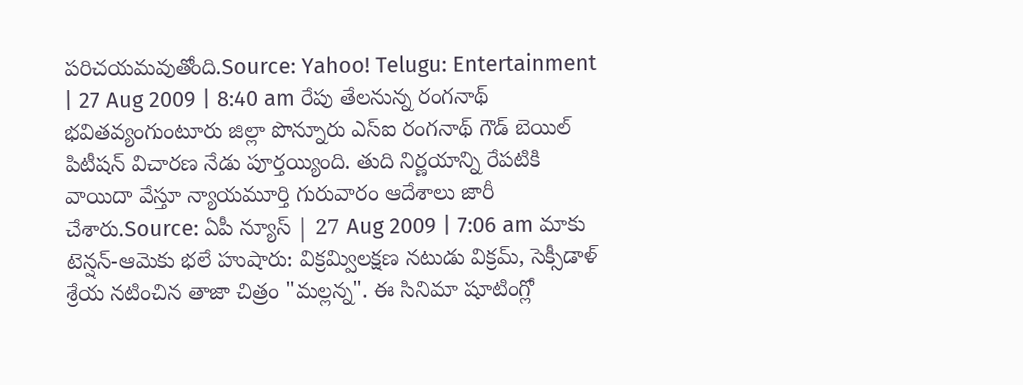పరిచయమవుతోంది.Source: Yahoo! Telugu: Entertainment | 27 Aug 2009 | 8:40 am రేపు తేలనున్న రంగనాథ్ భవితవ్యంగుంటూరు జిల్లా పొన్నూరు ఎస్ఐ రంగనాథ్ గౌడ్ బెయిల్ పిటీషన్ విచారణ నేడు పూర్తయ్యింది. తుది నిర్ణయాన్ని రేపటికి వాయిదా వేస్తూ న్యాయమూర్తి గురువారం ఆదేశాలు జారీ చేశారు.Source: ఏపీ న్యూస్ | 27 Aug 2009 | 7:06 am మాకు టెన్షన్-ఆమెకు భలే హుషారు: విక్రమ్విలక్షణ నటుడు విక్రమ్, సెక్సీడాళ్ శ్రేయ నటించిన తాజా చిత్రం "మల్లన్న". ఈ సినిమా షూటింగ్లో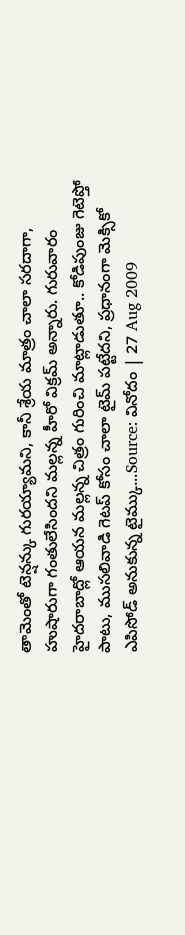తామెంతో టెన్షన్కు గురయ్యామని, కానీ శ్రేయ మాత్రం చాలా సరదాగా, హుషారుగా గంతులేసిందని మల్లన్న హీరో విక్రమ్ అన్నారు. గురువారం హైదరాబాద్లో ఆయన మల్లన్న చిత్రం గురించి మాట్లాడుతూ.. కోడిపుంజు గెటెప్తో పాటు, ముసలివాడి గెటప్ కోసం చాలా టైమ్ పట్టేదని, ప్రధానంగా మెక్సికో ఎపిసోడ్ అనుకున్న టైమ్కు...Source: వినోదం | 27 Aug 2009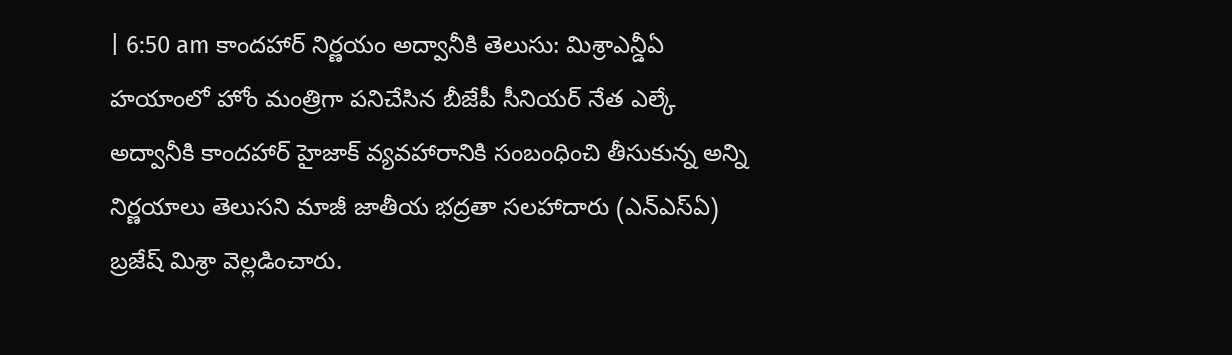| 6:50 am కాందహార్ నిర్ణయం అద్వానీకి తెలుసు: మిశ్రాఎన్డీఏ హయాంలో హోం మంత్రిగా పనిచేసిన బీజేపీ సీనియర్ నేత ఎల్కే అద్వానీకి కాందహార్ హైజాక్ వ్యవహారానికి సంబంధించి తీసుకున్న అన్ని నిర్ణయాలు తెలుసని మాజీ జాతీయ భద్రతా సలహాదారు (ఎన్ఎస్ఏ) బ్రజేష్ మిశ్రా వెల్లడించారు.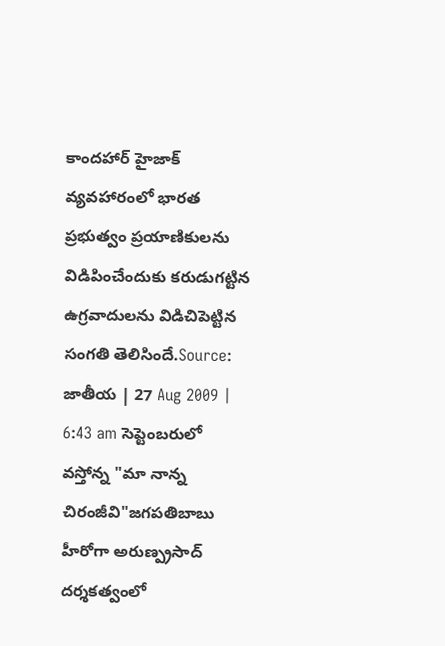కాందహార్ హైజాక్ వ్యవహారంలో భారత ప్రభుత్వం ప్రయాణికులను విడిపించేందుకు కరుడుగట్టిన ఉగ్రవాదులను విడిచిపెట్టిన సంగతి తెలిసిందే.Source: జాతీయ | 27 Aug 2009 | 6:43 am సెప్టెంబరులో వస్తోన్న "మా నాన్న చిరంజీవి"జగపతిబాబు హీరోగా అరుణ్ప్రసాద్ దర్శకత్వంలో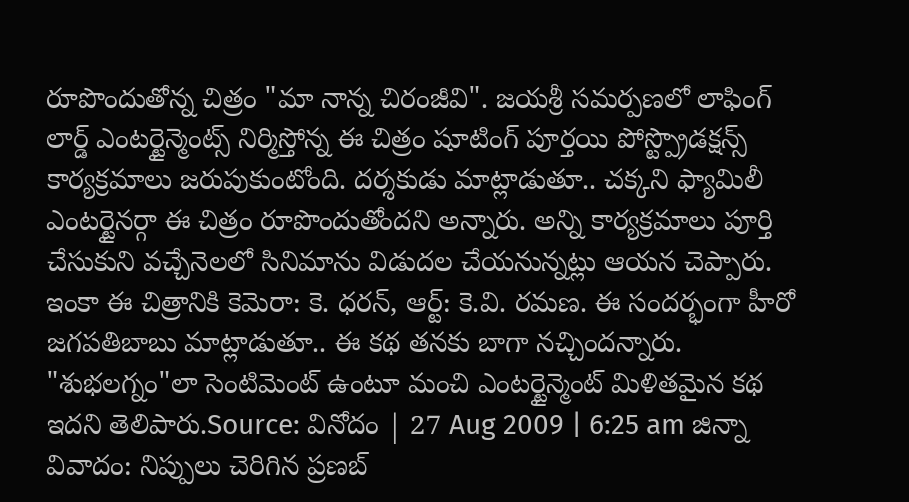రూపొందుతోన్న చిత్రం "మా నాన్న చిరంజీవి". జయశ్రీ సమర్పణలో లాఫింగ్ లార్డ్ ఎంటర్టైన్మెంట్స్ నిర్మిస్తోన్న ఈ చిత్రం షూటింగ్ పూర్తయి పోస్ట్ప్రొడక్షన్స్ కార్యక్రమాలు జరుపుకుంటోంది. దర్శకుడు మాట్లాడుతూ.. చక్కని ఫ్యామిలీ ఎంటర్టైనర్గా ఈ చిత్రం రూపొందుతోందని అన్నారు. అన్ని కార్యక్రమాలు పూర్తి చేసుకుని వచ్చేనెలలో సినిమాను విడుదల చేయనున్నట్లు ఆయన చెప్పారు. ఇంకా ఈ చిత్రానికి కెమెరా: కె. ధరన్, ఆర్ట్: కె.వి. రమణ. ఈ సందర్భంగా హీరో జగపతిబాబు మాట్లాడుతూ.. ఈ కథ తనకు బాగా నచ్చిందన్నారు. "శుభలగ్నం"లా సెంటిమెంట్ ఉంటూ మంచి ఎంటర్టైన్మెంట్ మిళితమైన కథ ఇదని తెలిపారు.Source: వినోదం | 27 Aug 2009 | 6:25 am జిన్నా వివాదం: నిప్పులు చెరిగిన ప్రణబ్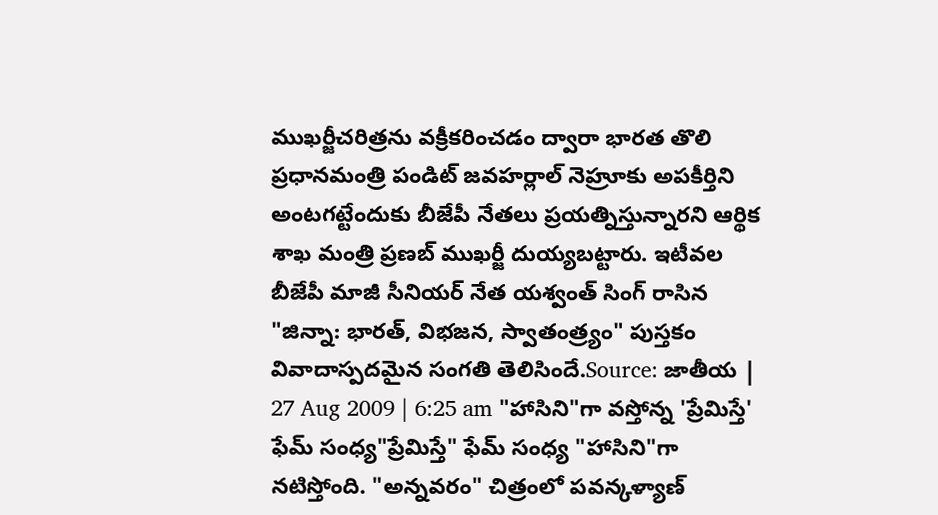ముఖర్జీచరిత్రను వక్రీకరించడం ద్వారా భారత తొలి ప్రధానమంత్రి పండిట్ జవహర్లాల్ నెహ్రూకు అపకీర్తిని అంటగట్టేందుకు బీజేపీ నేతలు ప్రయత్నిస్తున్నారని ఆర్థిక శాఖ మంత్రి ప్రణబ్ ముఖర్జీ దుయ్యబట్టారు. ఇటీవల బీజేపీ మాజీ సీనియర్ నేత యశ్వంత్ సింగ్ రాసిన "జిన్నా: భారత్, విభజన, స్వాతంత్ర్యం" పుస్తకం వివాదాస్పదమైన సంగతి తెలిసిందే.Source: జాతీయ | 27 Aug 2009 | 6:25 am "హాసిని"గా వస్తోన్న 'ప్రేమిస్తే' ఫేమ్ సంధ్య"ప్రేమిస్తే" ఫేమ్ సంధ్య "హాసిని"గా నటిస్తోంది. "అన్నవరం" చిత్రంలో పవన్కళ్యాణ్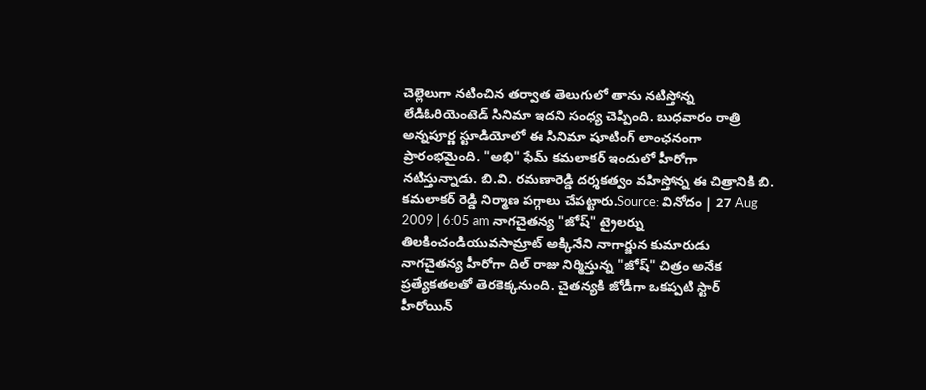చెల్లెలుగా నటించిన తర్వాత తెలుగులో తాను నటిస్తోన్న లేడిఓరియెంటెడ్ సినిమా ఇదని సంధ్య చెప్పింది. బుధవారం రాత్రి అన్నపూర్ణ స్టూడియోలో ఈ సినిమా షూటింగ్ లాంఛనంగా ప్రారంభమైంది. "అభి" ఫేమ్ కమలాకర్ ఇందులో హీరోగా నటిస్తున్నాడు. బి.వి. రమణారెడ్డి దర్శకత్వం వహిస్తోన్న ఈ చిత్రానికి బి. కమలాకర్ రెడ్డి నిర్మాణ పగ్గాలు చేపట్టారు.Source: వినోదం | 27 Aug 2009 | 6:05 am నాగచైతన్య "జోష్" ట్రైలర్ను తిలకించండియువసామ్రాట్ అక్కినేని నాగార్జున కుమారుడు నాగచైతన్య హీరోగా దిల్ రాజు నిర్మిస్తున్న "జోష్" చిత్రం అనేక ప్రత్యేకతలతో తెరకెక్కనుంది. చైతన్యకి జోడీగా ఒకప్పటి స్టార్ హీరోయిన్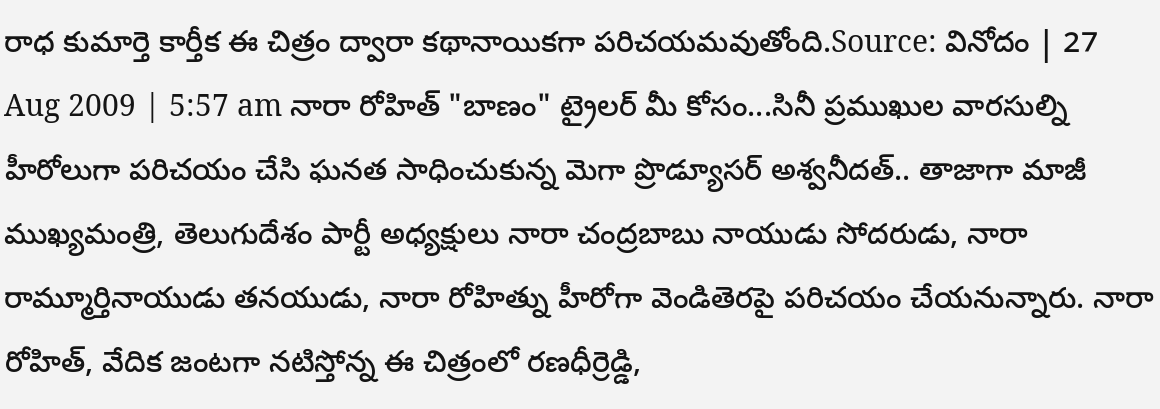రాధ కుమార్తె కార్తీక ఈ చిత్రం ద్వారా కథానాయికగా పరిచయమవుతోంది.Source: వినోదం | 27 Aug 2009 | 5:57 am నారా రోహిత్ "బాణం" ట్రైలర్ మీ కోసం...సినీ ప్రముఖుల వారసుల్ని హీరోలుగా పరిచయం చేసి ఘనత సాధించుకున్న మెగా ప్రొడ్యూసర్ అశ్వనీదత్.. తాజాగా మాజీ ముఖ్యమంత్రి, తెలుగుదేశం పార్టీ అధ్యక్షులు నారా చంద్రబాబు నాయుడు సోదరుడు, నారా రామ్మూర్తినాయుడు తనయుడు, నారా రోహిత్ను హీరోగా వెండితెరపై పరిచయం చేయనున్నారు. నారా రోహిత్, వేదిక జంటగా నటిస్తోన్న ఈ చిత్రంలో రణధీర్రెడ్డి,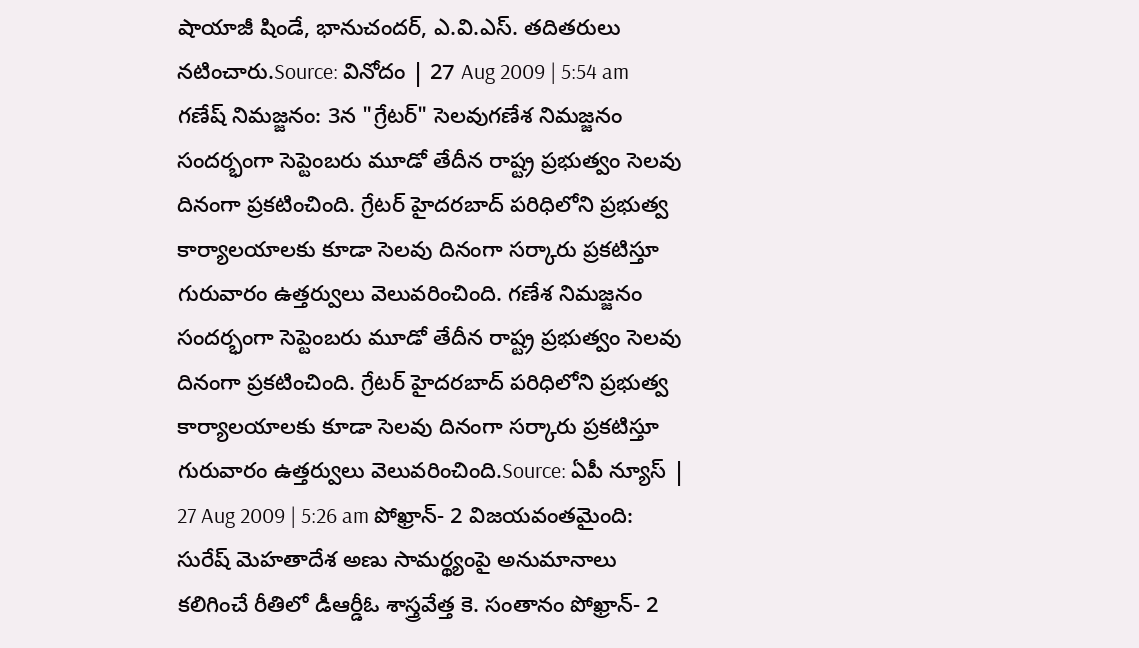షాయాజీ షిండే, భానుచందర్, ఎ.వి.ఎస్. తదితరులు నటించారు.Source: వినోదం | 27 Aug 2009 | 5:54 am గణేష్ నిమజ్జనం: 3న "గ్రేటర్" సెలవుగణేశ నిమజ్జనం సందర్భంగా సెప్టెంబరు మూడో తేదీన రాష్ట్ర ప్రభుత్వం సెలవు దినంగా ప్రకటించింది. గ్రేటర్ హైదరబాద్ పరిధిలోని ప్రభుత్వ కార్యాలయాలకు కూడా సెలవు దినంగా సర్కారు ప్రకటిస్తూ గురువారం ఉత్తర్వులు వెలువరించింది. గణేశ నిమజ్జనం సందర్భంగా సెప్టెంబరు మూడో తేదీన రాష్ట్ర ప్రభుత్వం సెలవు దినంగా ప్రకటించింది. గ్రేటర్ హైదరబాద్ పరిధిలోని ప్రభుత్వ కార్యాలయాలకు కూడా సెలవు దినంగా సర్కారు ప్రకటిస్తూ గురువారం ఉత్తర్వులు వెలువరించింది.Source: ఏపీ న్యూస్ | 27 Aug 2009 | 5:26 am పోఖ్రాన్- 2 విజయవంతమైంది: సురేష్ మెహతాదేశ అణు సామర్థ్యంపై అనుమానాలు కలిగించే రీతిలో డీఆర్డీఓ శాస్త్రవేత్త కె. సంతానం పోఖ్రాన్- 2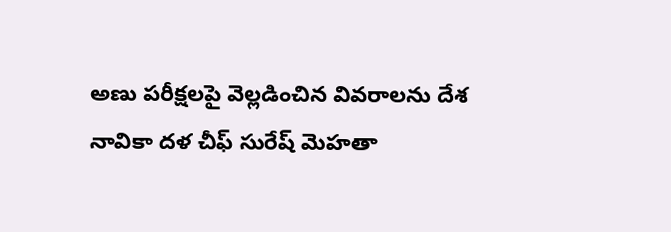అణు పరీక్షలపై వెల్లడించిన వివరాలను దేశ నావికా దళ చీఫ్ సురేష్ మెహతా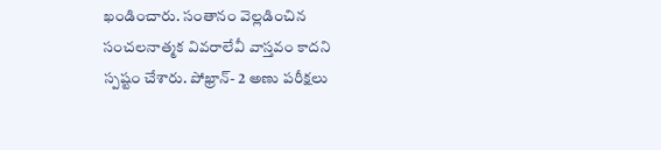ఖండించారు. సంతానం వెల్లడించిన సంచలనాత్మక వివరాలేవీ వాస్తవం కాదని స్పష్టం చేశారు. పోఖ్రాన్- 2 అణు పరీక్షలు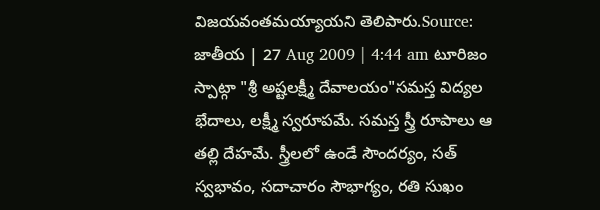విజయవంతమయ్యాయని తెలిపారు.Source: జాతీయ | 27 Aug 2009 | 4:44 am టూరిజం స్పాట్గా "శ్రీ అష్టలక్ష్మీ దేవాలయం"సమస్త విద్యల భేదాలు, లక్ష్మీ స్వరూపమే. సమస్త స్త్రీ రూపాలు ఆ తల్లి దేహమే. స్త్రీలలో ఉండే సౌందర్యం, సత్ స్వభావం, సదాచారం సౌభాగ్యం, రతి సుఖం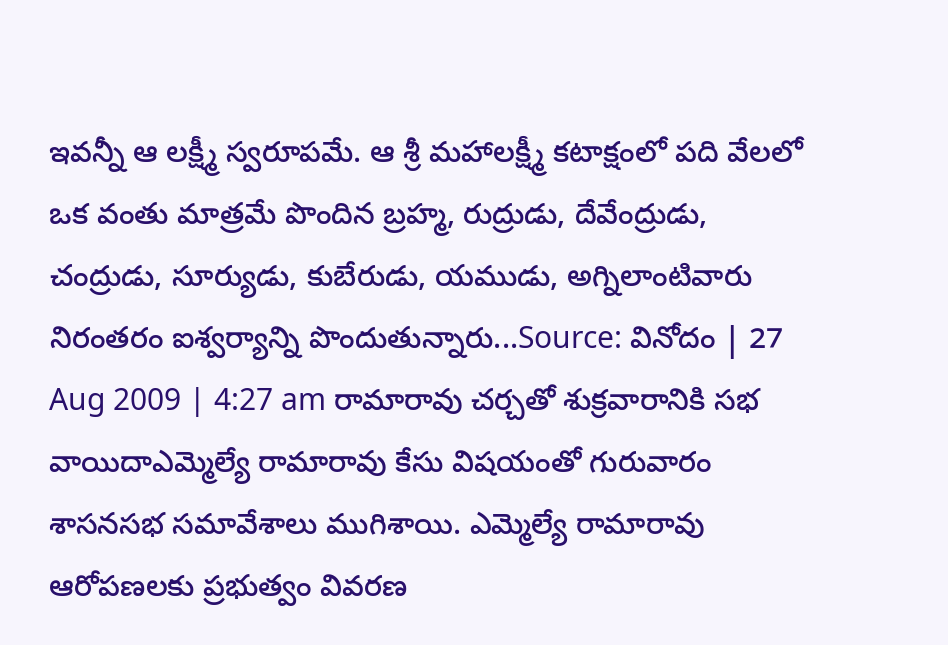ఇవన్నీ ఆ లక్ష్మీ స్వరూపమే. ఆ శ్రీ మహాలక్ష్మీ కటాక్షంలో పది వేలలో ఒక వంతు మాత్రమే పొందిన బ్రహ్మ, రుద్రుడు, దేవేంద్రుడు, చంద్రుడు, సూర్యుడు, కుబేరుడు, యముడు, అగ్నిలాంటివారు నిరంతరం ఐశ్వర్యాన్ని పొందుతున్నారు...Source: వినోదం | 27 Aug 2009 | 4:27 am రామారావు చర్చతో శుక్రవారానికి సభ వాయిదాఎమ్మెల్యే రామారావు కేసు విషయంతో గురువారం శాసనసభ సమావేశాలు ముగిశాయి. ఎమ్మెల్యే రామారావు ఆరోపణలకు ప్రభుత్వం వివరణ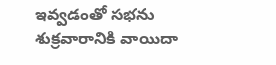ఇవ్వడంతో సభను శుక్రవారానికి వాయిదా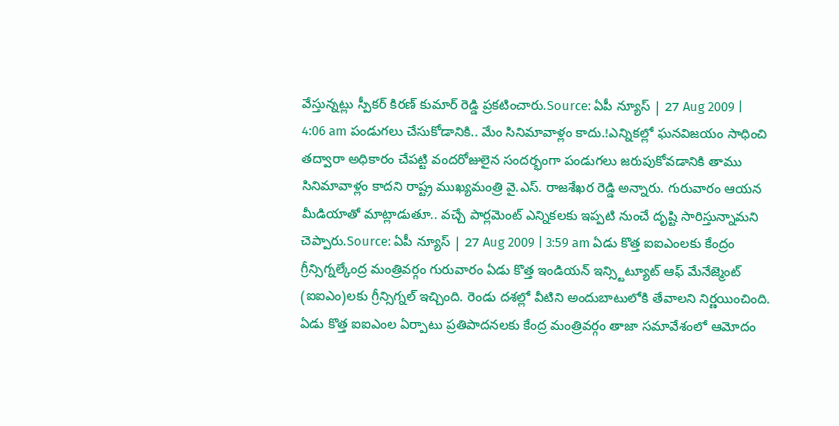వేస్తున్నట్లు స్పీకర్ కిరణ్ కుమార్ రెడ్డి ప్రకటించారు.Source: ఏపీ న్యూస్ | 27 Aug 2009 | 4:06 am పండుగలు చేసుకోడానికి.. మేం సినిమావాళ్లం కాదు.!ఎన్నికల్లో ఘనవిజయం సాధించి తద్వారా అధికారం చేపట్టి వందరోజులైన సందర్భంగా పండుగలు జరుపుకోవడానికి తాము సినిమావాళ్లం కాదని రాష్ట్ర ముఖ్యమంత్రి వై.ఎస్. రాజశేఖర రెడ్డి అన్నారు. గురువారం ఆయన మీడియాతో మాట్లాడుతూ.. వచ్చే పార్లమెంట్ ఎన్నికలకు ఇప్పటి నుంచే దృష్టి సారిస్తున్నామని చెప్పారు.Source: ఏపీ న్యూస్ | 27 Aug 2009 | 3:59 am ఏడు కొత్త ఐఐఎంలకు కేంద్రం గ్రీన్సిగ్నల్కేంద్ర మంత్రివర్గం గురువారం ఏడు కొత్త ఇండియన్ ఇన్స్టిట్యూట్ ఆఫ్ మేనేజ్మెంట్ (ఐఐఎం)లకు గ్రీన్సిగ్నల్ ఇచ్చింది. రెండు దశల్లో వీటిని అందుబాటులోకి తేవాలని నిర్ణయించింది. ఏడు కొత్త ఐఐఎంల ఏర్పాటు ప్రతిపాదనలకు కేంద్ర మంత్రివర్గం తాజా సమావేశంలో ఆమోదం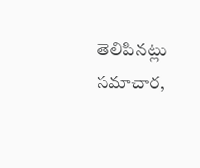తెలిపినట్లు సమాచార,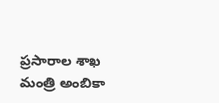ప్రసారాల శాఖ మంత్రి అంబికా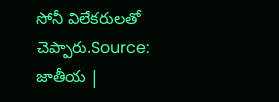సోనీ విలేకరులతో చెప్పారు.Source: జాతీయ |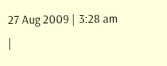27 Aug 2009 | 3:28 am
|